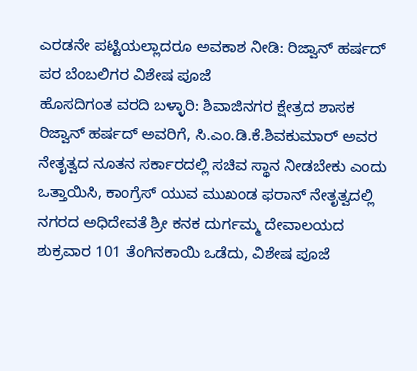ಎರಡನೇ ಪಟ್ಟಿಯಲ್ಲಾದರೂ ಅವಕಾಶ ನೀಡಿ: ರಿಜ್ವಾನ್ ಹರ್ಷದ್ ಪರ ಬೆಂಬಲಿಗರ ವಿಶೇಷ ಪೂಜೆ
ಹೊಸದಿಗಂತ ವರದಿ ಬಳ್ಳಾರಿ: ಶಿವಾಜಿನಗರ ಕ್ಷೇತ್ರದ ಶಾಸಕ ರಿಜ್ವಾನ್ ಹರ್ಷದ್ ಅವರಿಗೆ, ಸಿ.ಎಂ.ಡಿ.ಕೆ.ಶಿವಕುಮಾರ್ ಅವರ ನೇತೃತ್ವದ ನೂತನ ಸರ್ಕಾರದಲ್ಲಿ ಸಚಿವ ಸ್ಥಾನ ನೀಡಬೇಕು ಎಂದು ಒತ್ತಾಯಿಸಿ, ಕಾಂಗ್ರೆಸ್ ಯುವ ಮುಖಂಡ ಫರಾನ್ ನೇತೃತ್ವದಲ್ಲಿ ನಗರದ ಅಧಿದೇವತೆ ಶ್ರೀ ಕನಕ ದುರ್ಗಮ್ಮ ದೇವಾಲಯದ ಶುಕ್ರವಾರ 101 ತೆಂಗಿನಕಾಯಿ ಒಡೆದು, ವಿಶೇಷ ಪೂಜೆ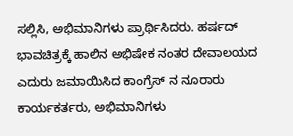ಸಲ್ಲಿಸಿ, ಅಭಿಮಾನಿಗಳು ಪ್ರಾರ್ಥಿಸಿದರು. ಹರ್ಷದ್ ಭಾವಚಿತ್ರಕ್ಕೆ ಹಾಲಿನ ಅಭಿಷೇಕ ನಂತರ ದೇವಾಲಯದ ಎದುರು ಜಮಾಯಿಸಿದ ಕಾಂಗ್ರೆಸ್ ನ ನೂರಾರು ಕಾರ್ಯಕರ್ತರು, ಅಭಿಮಾನಿಗಳು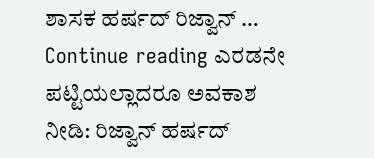ಶಾಸಕ ಹರ್ಷದ್ ರಿಜ್ವಾನ್ … Continue reading ಎರಡನೇ ಪಟ್ಟಿಯಲ್ಲಾದರೂ ಅವಕಾಶ ನೀಡಿ: ರಿಜ್ವಾನ್ ಹರ್ಷದ್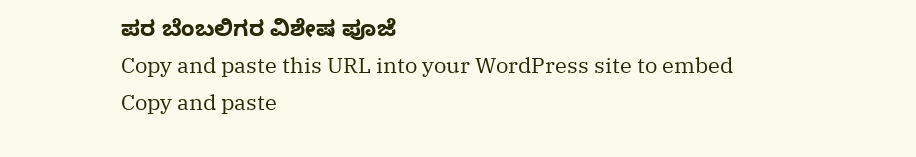ಪರ ಬೆಂಬಲಿಗರ ವಿಶೇಷ ಪೂಜೆ
Copy and paste this URL into your WordPress site to embed
Copy and paste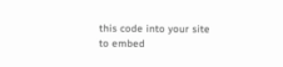this code into your site to embed